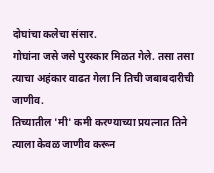दोघांचा कलेचा संसार.
गोघांना जसे जसे पुरस्कार मिळत गेले. तसा तसा त्याचा अहंकार वाढत गेला नि तिची जबाबदारीची जाणीव.
तिच्यातील 'मी' कमी करण्याच्या प्रयत्नात तिने त्याला केवळ जाणीव करून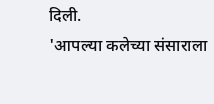दिली.
'आपल्या कलेच्या संसाराला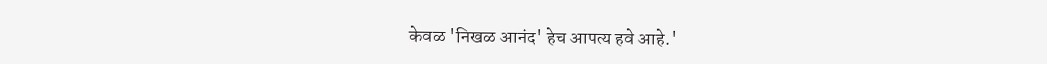केवळ 'निखळ आनंद' हेच आपत्य हवे आहे.'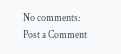No comments:
Post a Comment